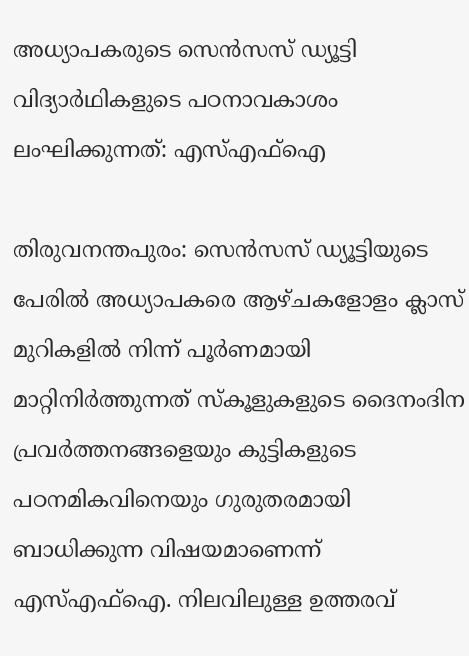അധ്യാപകരുടെ സെൻസസ് ഡ്യൂട്ടി വിദ്യാർഥികളുടെ പഠനാവകാശം ലംഘിക്കുന്നത്: എസ്എഫ്ഐ

തിരുവനന്തപുരം: സെൻസസ് ഡ്യൂട്ടിയുടെ പേരിൽ അധ്യാപകരെ ആഴ്ചകളോളം ക്ലാസ് മുറികളിൽ നിന്ന് പൂർണമായി മാറ്റിനിർത്തുന്നത് സ്കൂളുകളുടെ ദൈനംദിന പ്രവർത്തനങ്ങളെയും കുട്ടികളുടെ പഠനമികവിനെയും ഗുരുതരമായി ബാധിക്കുന്ന വിഷയമാണെന്ന് എസ്എഫ്ഐ. നിലവിലുള്ള ഉത്തരവ്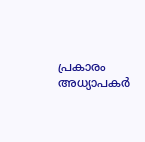പ്രകാരം അധ്യാപകർ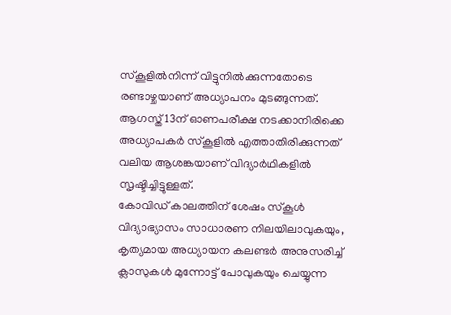സ്കൂളിൽനിന്ന് വിട്ടുനിൽക്കുന്നതോടെ രണ്ടാഴ്ചയാണ് അധ്യാപനം മുടങ്ങുന്നത്. ആഗസ്ത് 13ന് ഓണപരീക്ഷ നടക്കാനിരിക്കെ അധ്യാപകർ സ്കൂളിൽ എത്താതിരിക്കുന്നത് വലിയ ആശങ്കയാണ് വിദ്യാർഥികളിൽ സൃഷ്ടിച്ചിട്ടുള്ളത്.
കോവിഡ് കാലത്തിന് ശേഷം സ്കൂൾ വിദ്യാഭ്യാസം സാധാരണ നിലയിലാവുകയും, കൃത്യമായ അധ്യായന കലണ്ടർ അനുസരിച്ച് ക്ലാസുകൾ മുന്നോട്ട് പോവുകയും ചെയ്യുന്ന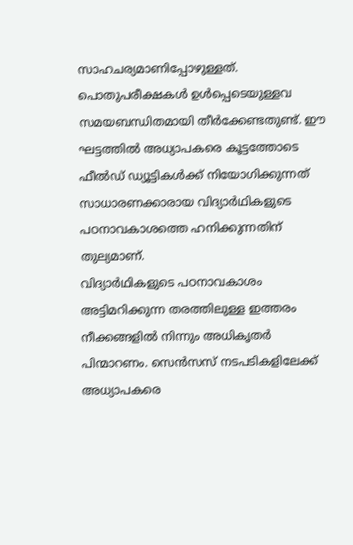സാഹചര്യമാണിപ്പോഴുള്ളത്. പൊതുപരീക്ഷകൾ ഉൾപ്പെടെയുള്ളവ സമയബന്ധിതമായി തീർക്കേണ്ടതുണ്ട്. ഈ ഘട്ടത്തിൽ അധ്യാപകരെ കൂട്ടത്തോടെ ഫീൽഡ് ഡ്യൂട്ടികൾക്ക് നിയോഗിക്കുന്നത് സാധാരണക്കാരായ വിദ്യാർഥികളുടെ പഠനാവകാശത്തെ ഹനിക്കുന്നതിന് തുല്യമാണ്.
വിദ്യാർഥികളുടെ പഠനാവകാശം അട്ടിമറിക്കുന്ന തരത്തിലുള്ള ഇത്തരം നീക്കങ്ങളിൽ നിന്നും അധികൃതർ പിന്മാറണം. സെൻസസ് നടപടികളിലേക്ക് അധ്യാപകരെ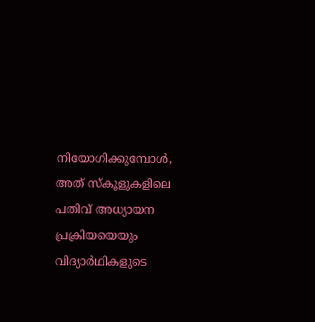നിയോഗിക്കുമ്പോൾ, അത് സ്കൂളുകളിലെ പതിവ് അധ്യായന പ്രക്രിയയെയും വിദ്യാർഥികളുടെ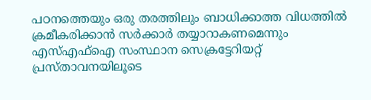പഠനത്തെയും ഒരു തരത്തിലും ബാധിക്കാത്ത വിധത്തിൽ ക്രമീകരിക്കാൻ സർക്കാർ തയ്യാറാകണമെന്നും എസ്എഫ്ഐ സംസ്ഥാന സെക്രട്ടേറിയറ്റ് പ്രസ്താവനയിലൂടെ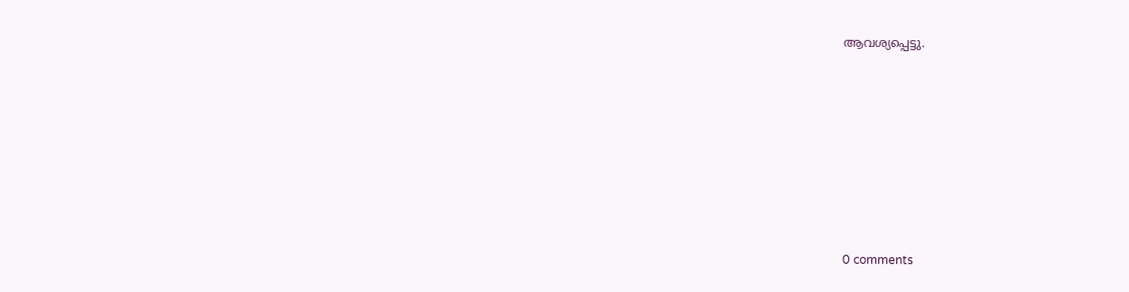ആവശ്യപ്പെട്ടു.










0 comments